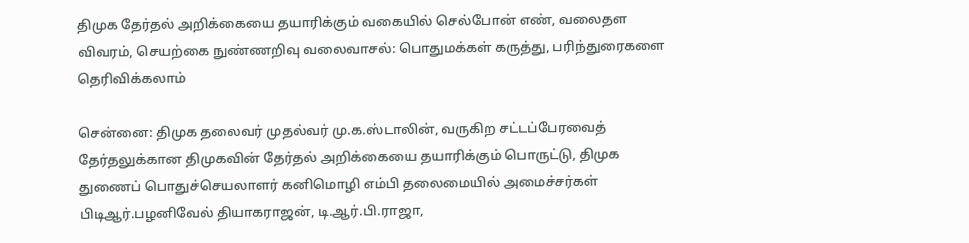திமுக தேர்தல் அறிக்கையை தயாரிக்கும் வகையில் செல்போன் எண், வலைதள விவரம், செயற்கை நுண்ணறிவு வலைவாசல்: பொதுமக்கள் கருத்து, பரிந்துரைகளை தெரிவிக்கலாம்

சென்னை: திமுக தலைவர் முதல்வர் மு.க.ஸ்டாலின், வருகிற சட்டப்பேரவைத் தேர்தலுக்கான திமுகவின் தேர்தல் அறிக்கையை தயாரிக்கும் பொருட்டு, திமுக துணைப் பொதுச்செயலாளர் கனிமொழி எம்பி தலைமையில் அமைச்சர்கள் பிடிஆர்.பழனிவேல் தியாகராஜன், டி.ஆர்.பி.ராஜா,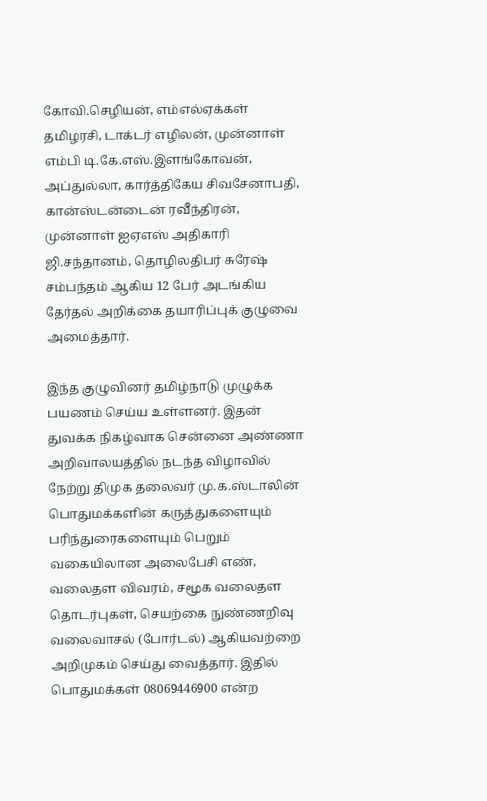கோவி.செழியன், எம்எல்ஏக்கள் தமிழரசி, டாக்டர் எழிலன், முன்னாள் எம்பி டி.கே.எஸ்.இளங்கோவன், அப்துல்லா, கார்த்திகேய சிவசேனாபதி, கான்ஸ்டன்டைன் ரவீந்திரன், முன்னாள் ஐஏஎஸ் அதிகாரி ஜி.சந்தானம், தொழிலதிபர் சுரேஷ் சம்பந்தம் ஆகிய 12 பேர் அடங்கிய தேர்தல் அறிக்கை தயாரிப்புக் குழுவை அமைத்தார்.

இந்த குழுவினர் தமிழ்நாடு முழுக்க பயணம் செய்ய உள்ளனர். இதன் துவக்க நிகழ்வாக சென்னை அண்ணா அறிவாலயத்தில் நடந்த விழாவில் நேற்று திமுக தலைவர் மு.க.ஸ்டாலின் பொதுமக்களின் கருத்துகளையும் பரிந்துரைகளையும் பெறும் வகையிலான அலைபேசி எண், வலைதள விவரம், சமூக வலைதள தொடர்புகள், செயற்கை நுண்ணறிவு வலைவாசல் (போர்டல்) ஆகியவற்றை அறிமுகம் செய்து வைத்தார். இதில் பொதுமக்கள் 08069446900 என்ற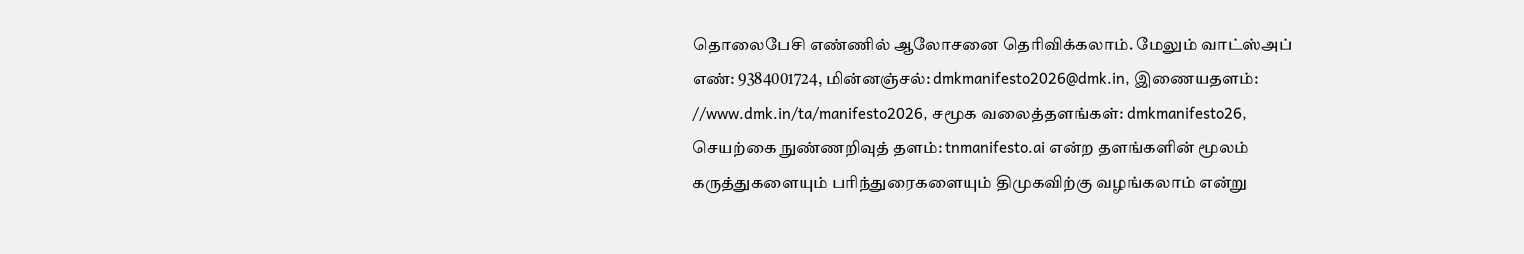தொலைபேசி எண்ணில் ஆலோசனை தெரிவிக்கலாம். மேலும் வாட்ஸ்அப் எண்: 9384001724, மின்னஞ்சல்: dmkmanifesto2026@dmk.in, இணையதளம்: //www.dmk.in/ta/manifesto2026, சமூக வலைத்தளங்கள்: dmkmanifesto26, செயற்கை நுண்ணறிவுத் தளம்: tnmanifesto.ai என்ற தளங்களின் மூலம் கருத்துகளையும் பரிந்துரைகளையும் திமுகவிற்கு வழங்கலாம் என்று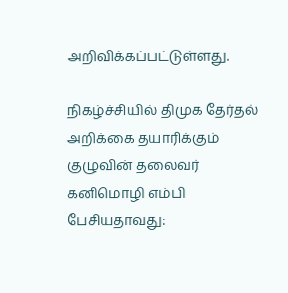அறிவிக்கப்பட்டுள்ளது.

நிகழ்ச்சியில் திமுக தேர்தல் அறிக்கை தயாரிக்கும் குழுவின் தலைவர் கனிமொழி எம்பி பேசியதாவது: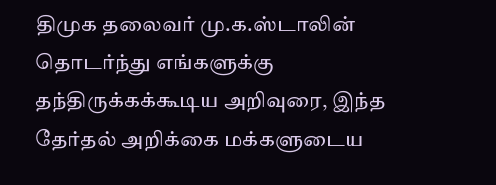திமுக தலைவர் மு.க.ஸ்டாலின் தொடர்ந்து எங்களுக்கு தந்திருக்கக்கூடிய அறிவுரை, இந்த தேர்தல் அறிக்கை மக்களுடைய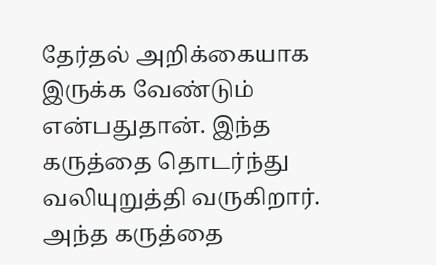தேர்தல் அறிக்கையாக இருக்க வேண்டும் என்பதுதான். இந்த கருத்தை தொடர்ந்து வலியுறுத்தி வருகிறார். அந்த கருத்தை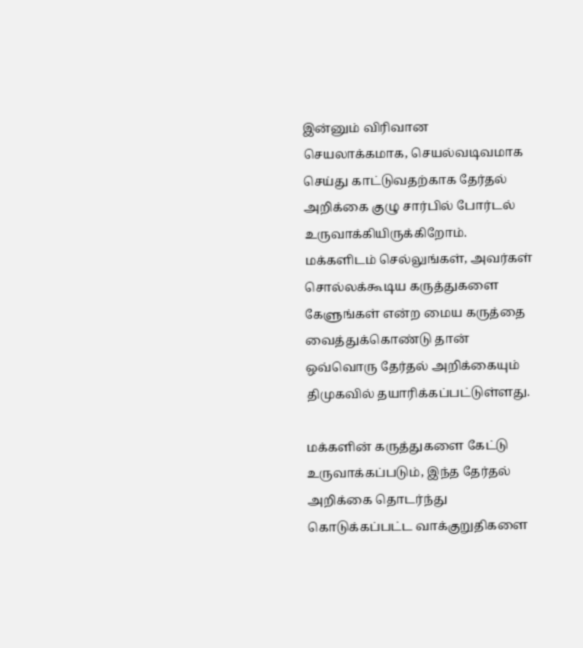இன்னும் விரிவான செயலாக்கமாக, செயல்வடிவமாக செய்து காட்டுவதற்காக தேர்தல் அறிக்கை குழு சார்பில் போர்டல் உருவாக்கியிருக்கிறோம். மக்களிடம் செல்லுங்கள், அவர்கள் சொல்லக்கூடிய கருத்துகளை கேளுங்கள் என்ற மைய கருத்தை வைத்துக்கொண்டு தான் ஒவ்வொரு தேர்தல் அறிக்கையும் திமுகவில் தயாரிக்கப்பட்டுள்ளது.

மக்களின் கருத்துகளை கேட்டு உருவாக்கப்படும், இந்த தேர்தல் அறிக்கை தொடர்ந்து கொடுக்கப்பட்ட வாக்குறுதிகளை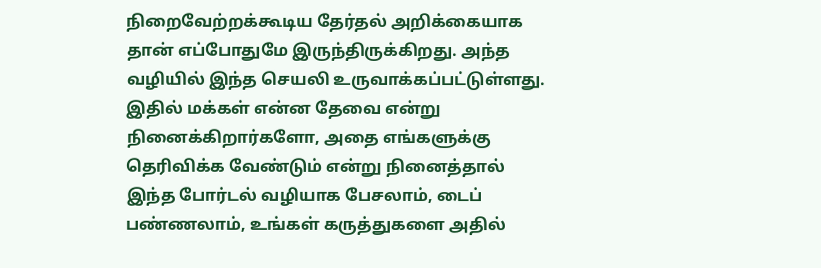நிறைவேற்றக்கூடிய தேர்தல் அறிக்கையாக தான் எப்போதுமே இருந்திருக்கிறது. அந்த வழியில் இந்த செயலி உருவாக்கப்பட்டுள்ளது. இதில் மக்கள் என்ன தேவை என்று நினைக்கிறார்களோ, அதை எங்களுக்கு தெரிவிக்க வேண்டும் என்று நினைத்தால் இந்த போர்டல் வழியாக பேசலாம், டைப் பண்ணலாம், உங்கள் கருத்துகளை அதில்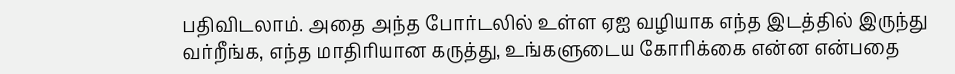பதிவிடலாம். அதை அந்த போர்டலில் உள்ள ஏஐ வழியாக எந்த இடத்தில் இருந்து வர்றீங்க, எந்த மாதிரியான கருத்து, உங்களுடைய கோரிக்கை என்ன என்பதை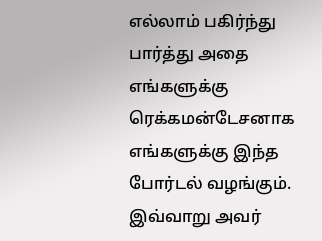எல்லாம் பகிர்ந்து பார்த்து அதை எங்களுக்கு ரெக்கமன்டேசனாக எங்களுக்கு இந்த போர்டல் வழங்கும். இவ்வாறு அவர்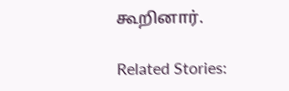கூறினார்.

Related Stories: